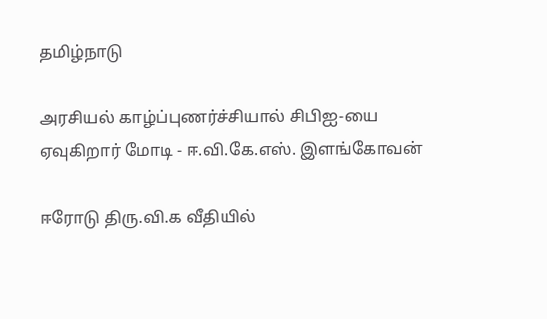தமிழ்நாடு

அரசியல் காழ்ப்புணர்ச்சியால் சிபிஐ-யை ஏவுகிறார் மோடி - ஈ.வி.கே.எஸ். இளங்கோவன்

ஈரோடு திரு.வி.க வீதியில்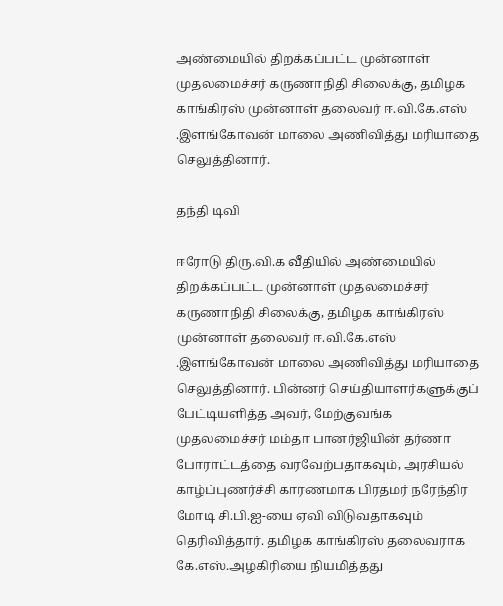அண்மையில் திறக்கப்பட்ட முன்னாள் முதலமைச்சர் கருணாநிதி சிலைக்கு, தமிழக காங்கிரஸ் முன்னாள் தலைவர் ஈ.வி.கே.எஸ் .இளங்கோவன் மாலை அணிவித்து மரியாதை செலுத்தினார்.

தந்தி டிவி

ஈரோடு திரு.வி.க வீதியில் அண்மையில் திறக்கப்பட்ட முன்னாள் முதலமைச்சர் கருணாநிதி சிலைக்கு, தமிழக காங்கிரஸ் முன்னாள் தலைவர் ஈ.வி.கே.எஸ் .இளங்கோவன் மாலை அணிவித்து மரியாதை செலுத்தினார். பின்னர் செய்தியாளர்களுக்குப் பேட்டியளித்த அவர், மேற்குவங்க முதலமைச்சர் மம்தா பானர்ஜியின் தர்ணா போராட்டத்தை வரவேற்பதாகவும், அரசியல் காழ்ப்புணர்ச்சி காரணமாக பிரதமர் நரேந்திர மோடி சி.பி.ஐ-யை ஏவி விடுவதாகவும் தெரிவித்தார். தமிழக காங்கிரஸ் தலைவராக கே.எஸ்.அழகிரியை நியமித்தது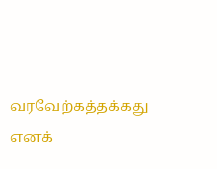வரவேற்கத்தக்கது எனக்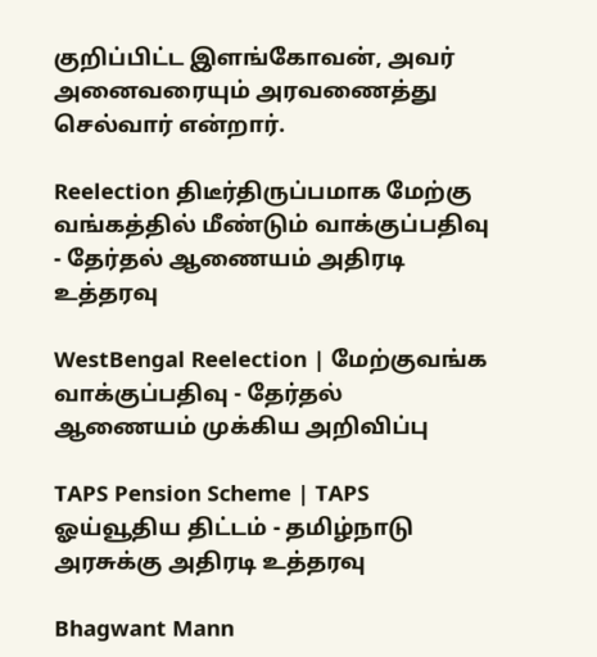குறிப்பிட்ட இளங்கோவன், அவர் அனைவரையும் அரவணைத்து செல்வார் என்றார்.

Reelection திடீர்திருப்பமாக மேற்கு வங்கத்தில் மீண்டும் வாக்குப்பதிவு - தேர்தல் ஆணையம் அதிரடி உத்தரவு

WestBengal Reelection | மேற்குவங்க வாக்குப்பதிவு - தேர்தல் ஆணையம் முக்கிய அறிவிப்பு

TAPS Pension Scheme | TAPS ஓய்வூதிய திட்டம் - தமிழ்நாடு அரசுக்கு அதிரடி உத்தரவு

Bhagwant Mann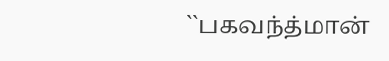``பகவந்த்மான்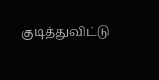குடித்துவிட்டு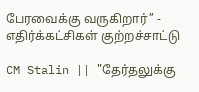பேரவைக்கு வருகிறார்’’ - எதிர்க்கட்சிகள் குற்றச்சாட்டு

CM Stalin || "தேர்தலுக்கு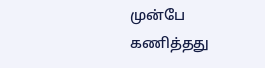முன்பே கணித்தது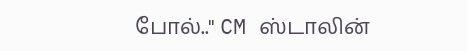போல்.." CM ஸ்டாலின்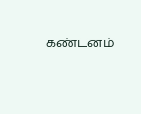கண்டனம்